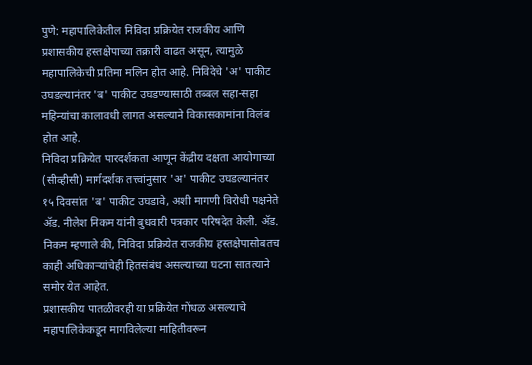पुणे: महापालिकेतील निविदा प्रक्रियेत राजकीय आणि प्रशासकीय हस्तक्षेपाच्या तक्रारी वाढत असून, त्यामुळे महापालिकेची प्रतिमा मलिन होत आहे. निविदेचे 'अ' पाकीट उघडल्यानंतर 'ब' पाकीट उघडण्यासाठी तब्बल सहा-सहा महिन्यांचा कालावधी लागत असल्याने विकासकामांना विलंब होत आहे.
निविदा प्रक्रियेत पारदर्शकता आणून केंद्रीय दक्षता आयोगाच्या (सीव्हीसी) मार्गदर्शक तत्त्वांनुसार 'अ' पाकीट उघडल्यानंतर १५ दिवसांत 'ब' पाकीट उघडावे, अशी मागणी विरोधी पक्षनेते ॲड. नीलेश निकम यांनी बुधवारी पत्रकार परिषदेत केली. ॲड. निकम म्हणाले की, निविदा प्रक्रियेत राजकीय हस्तक्षेपासोबतच काही अधिकाऱ्यांचेही हितसंबंध असल्याच्या घटना सातत्याने समोर येत आहेत.
प्रशासकीय पातळीवरही या प्रक्रियेत गोंधळ असल्याचे महापालिकेकडून मागविलेल्या माहितीवरून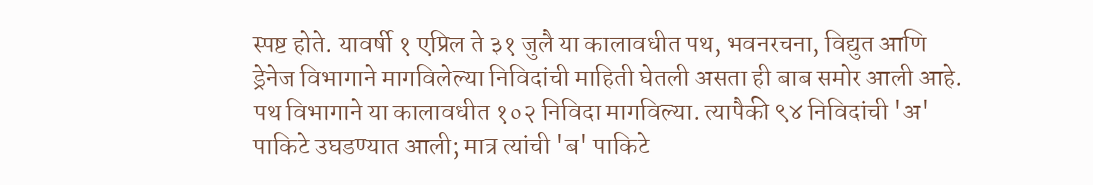स्पष्ट होते. यावर्षी १ एप्रिल ते ३१ जुलै या कालावधीत पथ, भवनरचना, विद्युत आणि ड्रेनेज विभागाने मागविलेल्या निविदांची माहिती घेतली असता ही बाब समोर आली आहे. पथ विभागाने या कालावधीत १०२ निविदा मागविल्या. त्यापैकी ९४ निविदांची 'अ' पाकिटे उघडण्यात आली; मात्र त्यांची 'ब' पाकिटे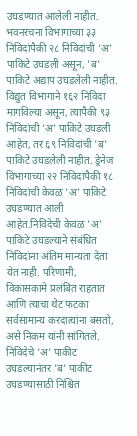उघडण्यात आलेली नाहीत. भवनरचना विभागाच्या ३३ निविदांपैकी २८ निविदांची 'अ' पाकिटे उघडली असून, 'ब' पाकिटे अद्याप उघडलेली नाहीत.
विद्युत विभागाने १६२ निविदा मागविल्या असून, त्यापैकी ९३ निविदांची 'अ' पाकिटे उघडली आहेत, तर ६९ निविदांची 'ब' पाकिटे उघडलेली नाहीत. ड्रेनेज विभागाच्या २२ निविदांपैकी १८ निविदांची केवळ 'अ' पाकिटे उघडण्यात आली आहेत.निविदेची केवळ 'अ' पाकिटे उघडल्याने संबंधित निविदांना अंतिम मान्यता देता येत नाही. परिणामी, विकासकामे प्रलंबित राहतात आणि त्याचा थेट फटका सर्वसामान्य करदात्यांना बसतो, असे निकम यांनी सांगितले. निविदेचे 'अ' पाकीट उघडल्यानंतर 'ब' पाकीट उघडण्यासाठी निश्चित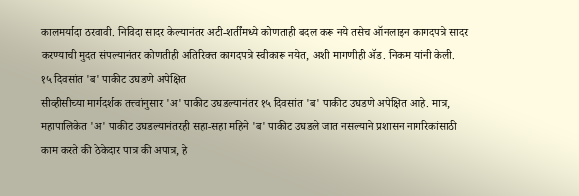कालमर्यादा ठरवावी. निविदा सादर केल्यानंतर अटी-शर्तींमध्ये कोणताही बदल करू नये तसेच ऑनलाइन कागदपत्रे सादर करण्याची मुदत संपल्यानंतर कोणतीही अतिरिक्त कागदपत्रे स्वीकारू नयेत, अशी मागणीही ॲड. निकम यांनी केली.
१५ दिवसांत 'ब' पाकीट उघडणे अपेक्षित
सीव्हीसीच्या मार्गदर्शक तत्त्वांनुसार 'अ' पाकीट उघडल्यानंतर १५ दिवसांत 'ब' पाकीट उघडणे अपेक्षित आहे. मात्र, महापालिकेत 'अ' पाकीट उघडल्यानंतरही सहा-सहा महिने 'ब' पाकीट उघडले जात नसल्याने प्रशासन नागरिकांसाठी काम करते की ठेकेदार पात्र की अपात्र, हे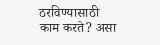ठरविण्यासाठी काम करते? असा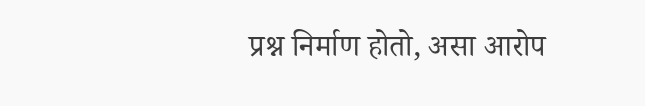प्रश्न निर्माण होतो, असा आरोप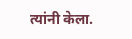त्यांनी केला.